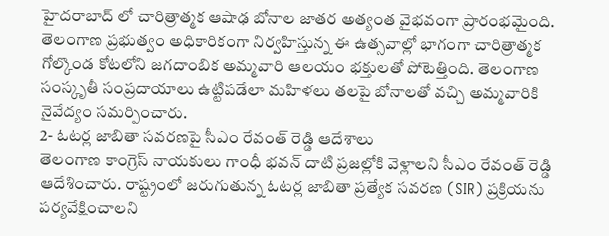హైదరాబాద్ లో చారిత్రాత్మక ఆషాఢ బోనాల జాతర అత్యంత వైభవంగా ప్రారంభమైంది. తెలంగాణ ప్రభుత్వం అధికారికంగా నిర్వహిస్తున్న ఈ ఉత్సవాల్లో భాగంగా చారిత్రాత్మక గోల్కొండ కోటలోని జగదాంబిక అమ్మవారి ఆలయం భక్తులతో పోటెత్తింది. తెలంగాణ సంస్కృతీ సంప్రదాయాలు ఉట్టిపడేలా మహిళలు తలపై బోనాలతో వచ్చి అమ్మవారికి నైవేద్యం సమర్పించారు.
2- ఓటర్ల జాబితా సవరణపై సీఎం రేవంత్ రెడ్డి ఆదేశాలు
తెలంగాణ కాంగ్రెస్ నాయకులు గాంధీ భవన్ దాటి ప్రజల్లోకి వెళ్లాలని సీఎం రేవంత్ రెడ్డి ఆదేశించారు. రాష్ట్రంలో జరుగుతున్న ఓటర్ల జాబితా ప్రత్యేక సవరణ (SIR) ప్రక్రియను పర్యవేక్షించాలని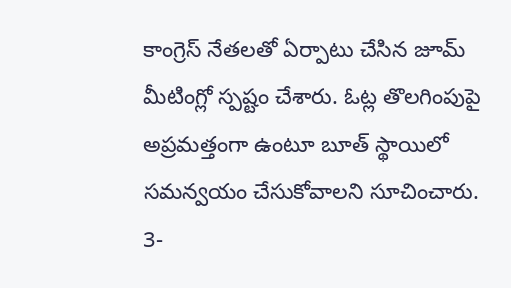కాంగ్రెస్ నేతలతో ఏర్పాటు చేసిన జూమ్ మీటింగ్లో స్పష్టం చేశారు. ఓట్ల తొలగింపుపై అప్రమత్తంగా ఉంటూ బూత్ స్థాయిలో సమన్వయం చేసుకోవాలని సూచించారు.
3-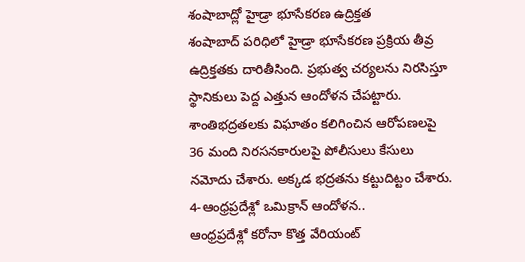శంషాబాద్లో హైడ్రా భూసేకరణ ఉద్రిక్తత
శంషాబాద్ పరిధిలో హైడ్రా భూసేకరణ ప్రక్రియ తీవ్ర ఉద్రిక్తతకు దారితీసింది. ప్రభుత్వ చర్యలను నిరసిస్తూ స్థానికులు పెద్ద ఎత్తున ఆందోళన చేపట్టారు. శాంతిభద్రతలకు విఘాతం కలిగించిన ఆరోపణలపై 36 మంది నిరసనకారులపై పోలీసులు కేసులు నమోదు చేశారు. అక్కడ భద్రతను కట్టుదిట్టం చేశారు.
4-ఆంధ్రప్రదేశ్లో ఒమిక్రాన్ ఆందోళన..
ఆంధ్రప్రదేశ్లో కరోనా కొత్త వేరియంట్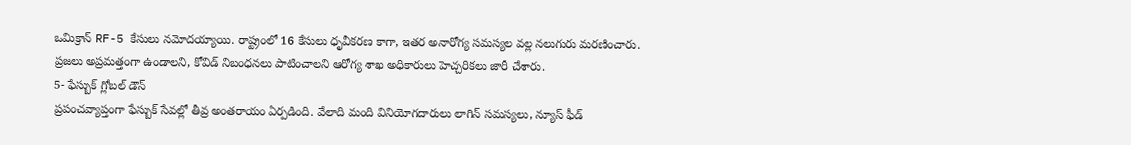ఒమిక్రాన్ RF-5 కేసులు నమోదయ్యాయి. రాష్ట్రంలో 16 కేసులు ధృవీకరణ కాగా, ఇతర అనారోగ్య సమస్యల వల్ల నలుగురు మరణించారు. ప్రజలు అప్రమత్తంగా ఉండాలని, కోవిడ్ నిబంధనలు పాటించాలని ఆరోగ్య శాఖ అధికారులు హెచ్చరికలు జారీ చేశారు.
5- ఫేస్బుక్ గ్లోబల్ డౌన్
ప్రపంచవ్యాప్తంగా ఫేస్బుక్ సేవల్లో తీవ్ర అంతరాయం ఏర్పడింది. వేలాది మంది వినియోగదారులు లాగిన్ సమస్యలు, న్యూస్ ఫీడ్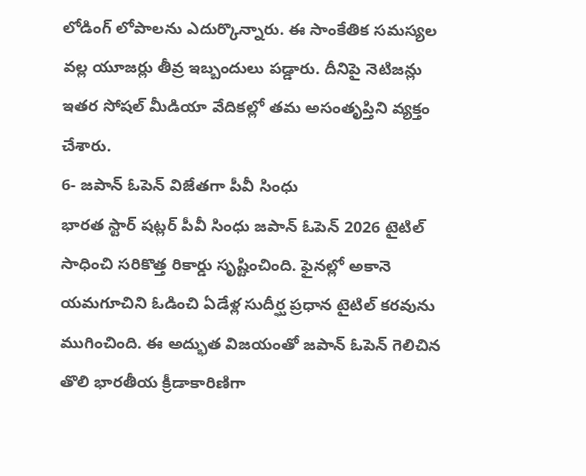లోడింగ్ లోపాలను ఎదుర్కొన్నారు. ఈ సాంకేతిక సమస్యల వల్ల యూజర్లు తీవ్ర ఇబ్బందులు పడ్డారు. దీనిపై నెటిజన్లు ఇతర సోషల్ మీడియా వేదికల్లో తమ అసంతృప్తిని వ్యక్తం చేశారు.
6- జపాన్ ఓపెన్ విజేతగా పీవీ సింధు
భారత స్టార్ షట్లర్ పీవీ సింధు జపాన్ ఓపెన్ 2026 టైటిల్ సాధించి సరికొత్త రికార్డు సృష్టించింది. ఫైనల్లో అకానె యమగూచిని ఓడించి ఏడేళ్ల సుదీర్ఘ ప్రధాన టైటిల్ కరవును ముగించింది. ఈ అద్భుత విజయంతో జపాన్ ఓపెన్ గెలిచిన తొలి భారతీయ క్రీడాకారిణిగా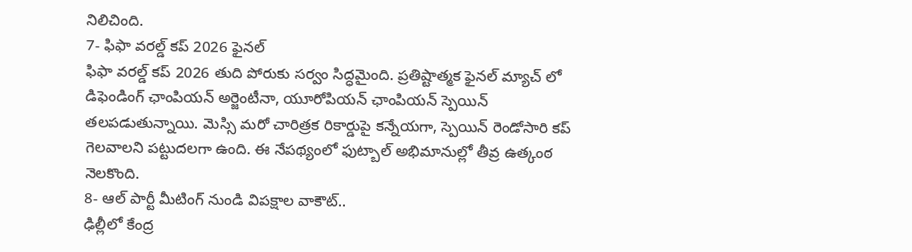నిలిచింది.
7- ఫిఫా వరల్డ్ కప్ 2026 ఫైనల్
ఫిఫా వరల్డ్ కప్ 2026 తుది పోరుకు సర్వం సిద్ధమైంది. ప్రతిష్టాత్మక ఫైనల్ మ్యాచ్ లో డిఫెండింగ్ ఛాంపియన్ అర్జెంటీనా, యూరోపియన్ ఛాంపియన్ స్పెయిన్ తలపడుతున్నాయి. మెస్సి మరో చారిత్రక రికార్డుపై కన్నేయగా, స్పెయిన్ రెండోసారి కప్ గెలవాలని పట్టుదలగా ఉంది. ఈ నేపథ్యంలో ఫుట్బాల్ అభిమానుల్లో తీవ్ర ఉత్కంఠ నెలకొంది.
8- ఆల్ పార్టీ మీటింగ్ నుండి విపక్షాల వాకౌట్..
ఢిల్లీలో కేంద్ర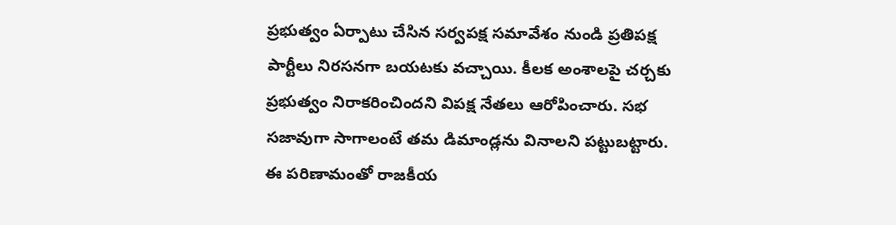ప్రభుత్వం ఏర్పాటు చేసిన సర్వపక్ష సమావేశం నుండి ప్రతిపక్ష పార్టీలు నిరసనగా బయటకు వచ్చాయి. కీలక అంశాలపై చర్చకు ప్రభుత్వం నిరాకరించిందని విపక్ష నేతలు ఆరోపించారు. సభ సజావుగా సాగాలంటే తమ డిమాండ్లను వినాలని పట్టుబట్టారు. ఈ పరిణామంతో రాజకీయ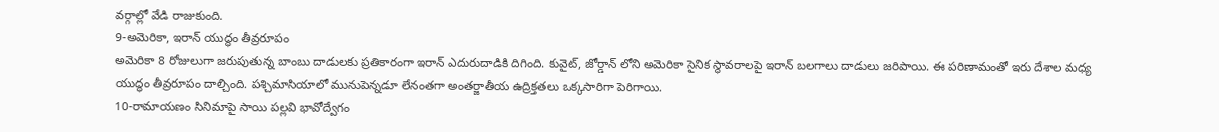వర్గాల్లో వేడి రాజుకుంది.
9-అమెరికా, ఇరాన్ యుద్ధం తీవ్రరూపం
అమెరికా 8 రోజులుగా జరుపుతున్న బాంబు దాడులకు ప్రతికారంగా ఇరాన్ ఎదురుదాడికి దిగింది. కువైట్, జోర్డాన్ లోని అమెరికా సైనిక స్థావరాలపై ఇరాన్ బలగాలు దాడులు జరిపాయి. ఈ పరిణామంతో ఇరు దేశాల మధ్య యుద్ధం తీవ్రరూపం దాల్చింది. పశ్చిమాసియాలో మునుపెన్నడూ లేనంతగా అంతర్జాతీయ ఉద్రిక్తతలు ఒక్కసారిగా పెరిగాయి.
10-రామాయణం సినిమాపై సాయి పల్లవి భావోద్వేగం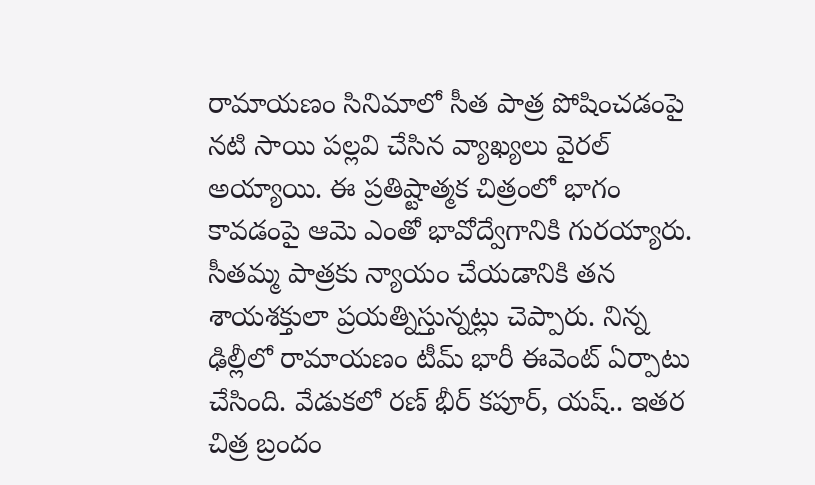రామాయణం సినిమాలో సీత పాత్ర పోషించడంపై నటి సాయి పల్లవి చేసిన వ్యాఖ్యలు వైరల్ అయ్యాయి. ఈ ప్రతిష్టాత్మక చిత్రంలో భాగం కావడంపై ఆమె ఎంతో భావోద్వేగానికి గురయ్యారు. సీతమ్మ పాత్రకు న్యాయం చేయడానికి తన శాయశక్తులా ప్రయత్నిస్తున్నట్లు చెప్పారు. నిన్న ఢిల్లీలో రామాయణం టీమ్ భారీ ఈవెంట్ ఏర్పాటు చేసింది. వేడుకలో రణ్ భీర్ కపూర్, యష్.. ఇతర చిత్ర బ్రందం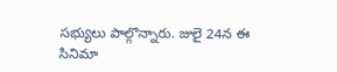సభ్యులు పాల్గొన్నారు. జులై 24న ఈ సినిమా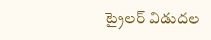ట్రైలర్ విడుదల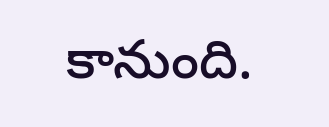కానుంది.